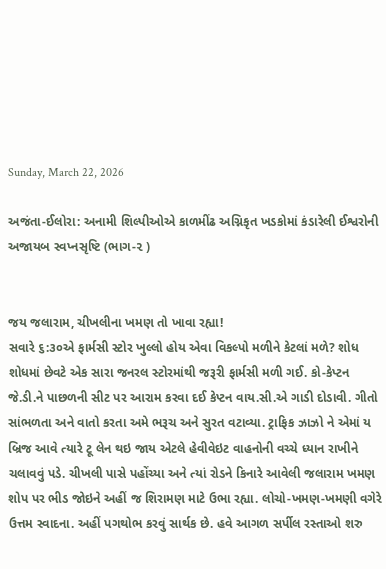Sunday, March 22, 2026

અજંતા-ઈલોરા: અનામી શિલ્પીઓએ કાળમીંઢ અગ્નિકૃત ખડકોમાં કંડારેલી ઈશ્વરોની અજાયબ સ્વપ્નસૃષ્ટિ (ભાગ-૨ )


જય જલારામ, ચીખલીના ખમણ તો ખાવા રહ્યા!
સવારે ૬:૩૦એ ફાર્મસી સ્ટોર ખુલ્લો હોય એવા વિકલ્પો મળીને કેટલાં મળે? શોધ શોધમાં છેવટે એક સારા જનરલ સ્ટોરમાંથી જરૂરી ફાર્મસી મળી ગઈ. કો-કેપ્ટન જે.ડી.ને પાછળની સીટ પર આરામ કરવા દઈ કેપ્ટન વાય.સી.એ ગાડી દોડાવી. ગીતો સાંભળતા અને વાતો કરતા અમે ભરૂચ અને સુરત વટાવ્યા. ટ્રાફિક ઝાઝો ને એમાં ય બ્રિજ આવે ત્યારે ટૂ લેન થઇ જાય એટલે હેવીવેઇટ વાહનોની વચ્ચે ધ્યાન રાખીને ચલાવવું પડે. ચીખલી પાસે પહોંચ્યા અને ત્યાં રોડને કિનારે આવેલી જલારામ ખમણ શોપ પર ભીડ જોઇને અહીં જ શિરામણ માટે ઉભા રહ્યા. લોચો-ખમણ-ખમણી વગેરે ઉત્તમ સ્વાદના. અહીં પગથોભ કરવું સાર્થક છે. હવે આગળ સર્પીલ રસ્તાઓ શરુ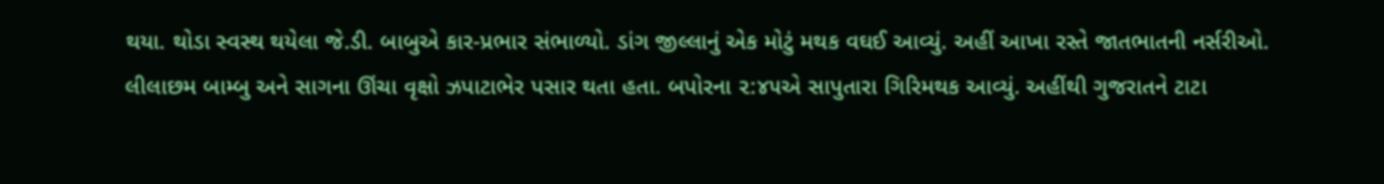થયા. થોડા સ્વસ્થ થયેલા જે.ડી. બાબુએ કાર-પ્રભાર સંભાળ્યો. ડાંગ જીલ્લાનું એક મોટું મથક વઘઈ આવ્યું. અહીં આખા રસ્તે જાતભાતની નર્સરીઓ. લીલાછમ બામ્બુ અને સાગના ઊંચા વૃક્ષો ઝપાટાભેર પસાર થતા હતા. બપોરના ૨:૪૫એ સાપુતારા ગિરિમથક આવ્યું. અહીંથી ગુજરાતને ટાટા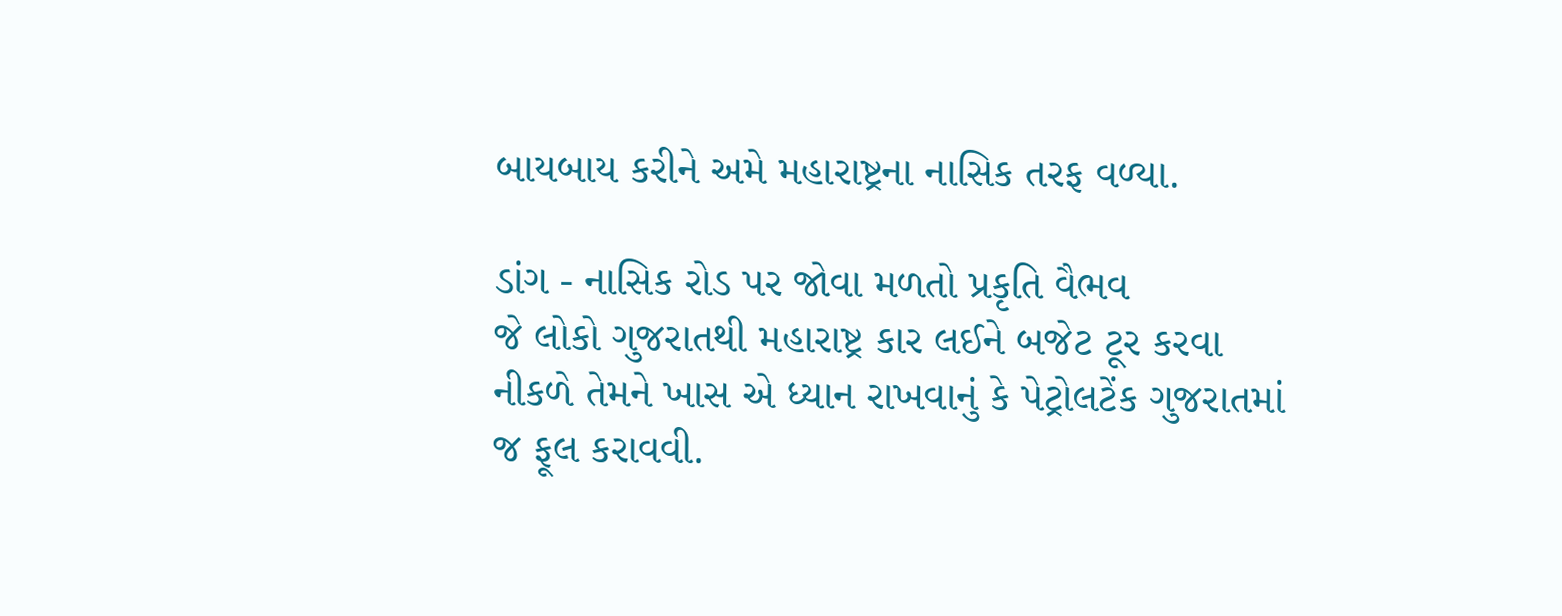બાયબાય કરીને અમે મહારાષ્ટ્રના નાસિક તરફ વળ્યા.

ડાંગ - નાસિક રોડ પર જોવા મળતો પ્રકૃતિ વૈભવ
જે લોકો ગુજરાતથી મહારાષ્ટ્ર કાર લઈને બજેટ ટૂર કરવા નીકળે તેમને ખાસ એ ધ્યાન રાખવાનું કે પેટ્રોલટેંક ગુજરાતમાં જ ફૂલ કરાવવી.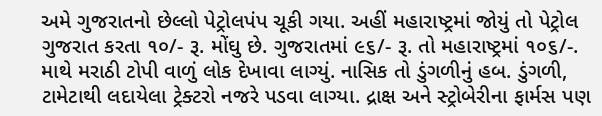અમે ગુજરાતનો છેલ્લો પેટ્રોલપંપ ચૂકી ગયા. અહીં મહારાષ્ટ્રમાં જોયું તો પેટ્રોલ ગુજરાત કરતા ૧૦/- રૂ. મોંઘુ છે. ગુજરાતમાં ૯૬/- રૂ. તો મહારાષ્ટ્રમાં ૧૦૬/-. માથે મરાઠી ટોપી વાળું લોક દેખાવા લાગ્યું. નાસિક તો ડુંગળીનું હબ. ડુંગળી, ટામેટાથી લદાયેલા ટ્રેક્ટરો નજરે પડવા લાગ્યા. દ્રાક્ષ અને સ્ટ્રોબેરીના ફાર્મસ પણ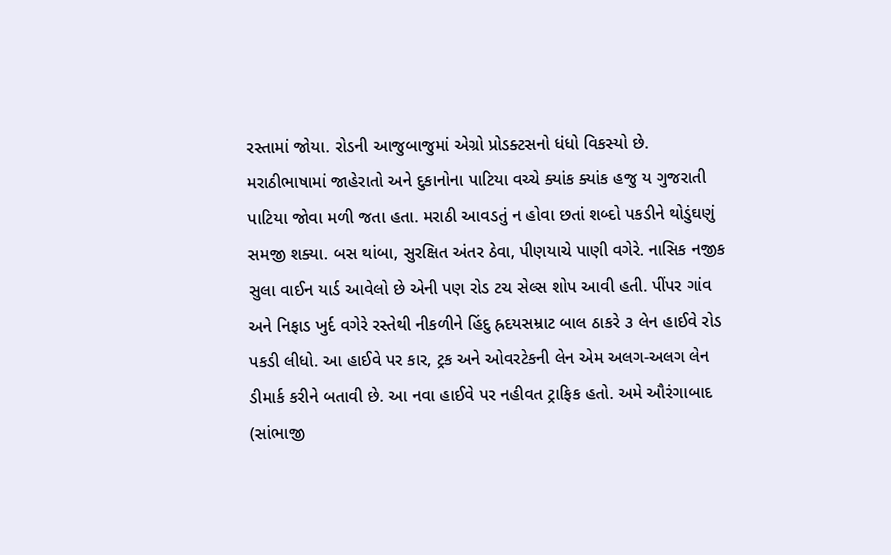રસ્તામાં જોયા. રોડની આજુબાજુમાં એગ્રો પ્રોડક્ટસનો ધંધો વિકસ્યો છે. મરાઠીભાષામાં જાહેરાતો અને દુકાનોના પાટિયા વચ્ચે ક્યાંક ક્યાંક હજુ ય ગુજરાતી પાટિયા જોવા મળી જતા હતા. મરાઠી આવડતું ન હોવા છતાં શબ્દો પકડીને થોડુંઘણું સમજી શક્યા. બસ થાંબા, સુરક્ષિત અંતર ઠેવા, પીણયાચે પાણી વગેરે. નાસિક નજીક સુલા વાઈન યાર્ડ આવેલો છે એની પણ રોડ ટચ સેલ્સ શોપ આવી હતી. પીંપર ગાંવ અને નિફાડ ખુર્દ વગેરે રસ્તેથી નીકળીને હિંદુ હ્રદયસમ્રાટ બાલ ઠાકરે ૩ લેન હાઈવે રોડ પકડી લીધો. આ હાઈવે પર કાર, ટ્રક અને ઓવરટેકની લેન એમ અલગ-અલગ લેન ડીમાર્ક કરીને બતાવી છે. આ નવા હાઈવે પર નહીવત ટ્રાફિક હતો. અમે ઔરંગાબાદ (સાંભાજી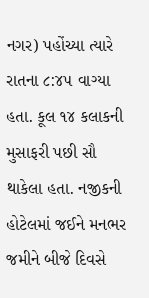નગર) પહોંચ્યા ત્યારે રાતના ૮:૪૫ વાગ્યા હતા. કૂલ ૧૪ કલાકની મુસાફરી પછી સૌ થાકેલા હતા. નજીકની હોટેલમાં જઈને મનભર જમીને બીજે દિવસે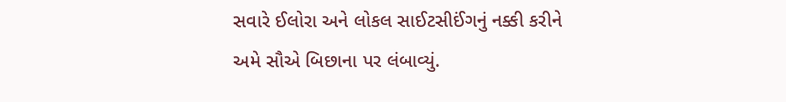સવારે ઈલોરા અને લોકલ સાઈટસીઈંગનું નક્કી કરીને અમે સૌએ બિછાના પર લંબાવ્યું.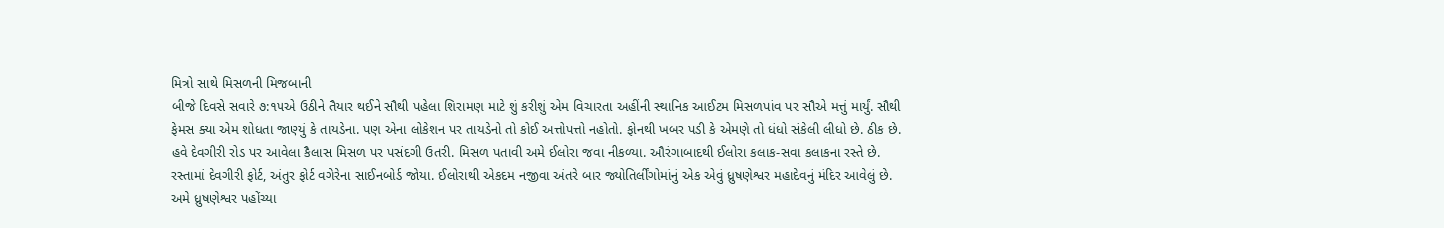મિત્રો સાથે મિસળની મિજબાની
બીજે દિવસે સવારે ૭:૧૫એ ઉઠીને તૈયાર થઈને સૌથી પહેલા શિરામણ માટે શું કરીશું એમ વિચારતા અહીંની સ્થાનિક આઈટમ મિસળપાંવ પર સૌએ મત્તું માર્યું. સૌથી ફેમસ ક્યા એમ શોધતા જાણ્યું કે તાયડેના. પણ એના લોકેશન પર તાયડેનો તો કોઈ અત્તોપત્તો નહોતો. ફોનથી ખબર પડી કે એમણે તો ધંધો સંકેલી લીધો છે. ઠીક છે. હવે દેવગીરી રોડ પર આવેલા કૈલાસ મિસળ પર પસંદગી ઉતરી. મિસળ પતાવી અમે ઈલોરા જવા નીકળ્યા. ઔરંગાબાદથી ઈલોરા કલાક-સવા કલાકના રસ્તે છે. રસ્તામાં દેવગીરી ફોર્ટ, અંતુર ફોર્ટ વગેરેના સાઈનબોર્ડ જોયા. ઈલોરાથી એકદમ નજીવા અંતરે બાર જ્યોતિર્લીંગોમાંનું એક એવું ધ્રુષણેશ્વર મહાદેવનું મંદિર આવેલું છે. અમે ધ્રુષણેશ્વર પહોંચ્યા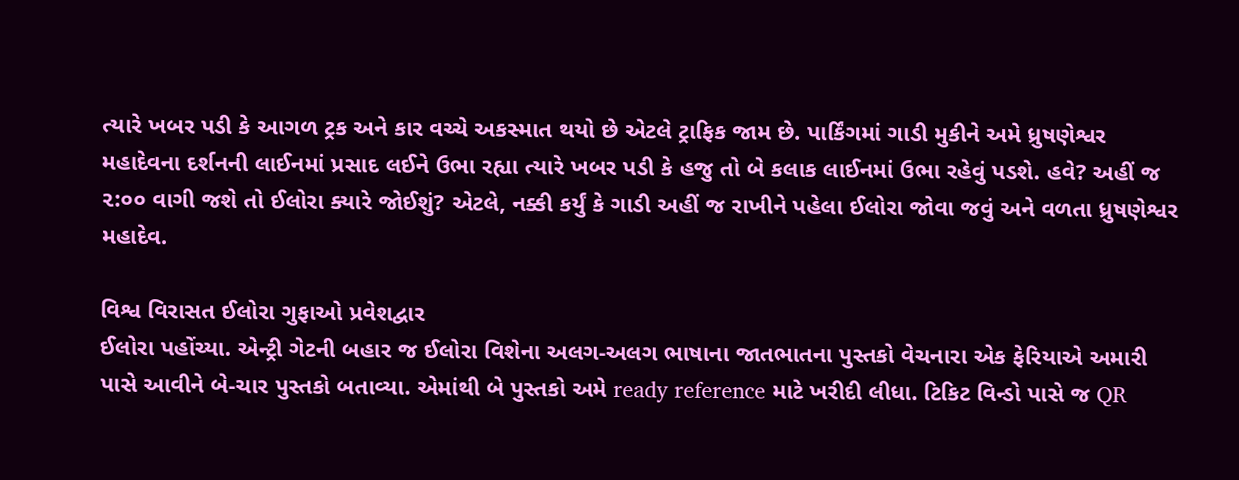ત્યારે ખબર પડી કે આગળ ટ્રક અને કાર વચ્ચે અકસ્માત થયો છે એટલે ટ્રાફિક જામ છે. પાર્કિંગમાં ગાડી મુકીને અમે ધ્રુષણેશ્વર મહાદેવના દર્શનની લાઈનમાં પ્રસાદ લઈને ઉભા રહ્યા ત્યારે ખબર પડી કે હજુ તો બે કલાક લાઈનમાં ઉભા રહેવું પડશે. હવે? અહીં જ ૨:૦૦ વાગી જશે તો ઈલોરા ક્યારે જોઈશું? એટલે, નક્કી કર્યું કે ગાડી અહીં જ રાખીને પહેલા ઈલોરા જોવા જવું અને વળતા ધ્રુષણેશ્વર મહાદેવ.

વિશ્વ વિરાસત ઈલોરા ગુફાઓ પ્રવેશદ્વાર
ઈલોરા પહોંચ્યા. એન્ટ્રી ગેટની બહાર જ ઈલોરા વિશેના અલગ-અલગ ભાષાના જાતભાતના પુસ્તકો વેચનારા એક ફેરિયાએ અમારી પાસે આવીને બે-ચાર પુસ્તકો બતાવ્યા. એમાંથી બે પુસ્તકો અમે ready reference માટે ખરીદી લીધા. ટિકિટ વિન્ડો પાસે જ QR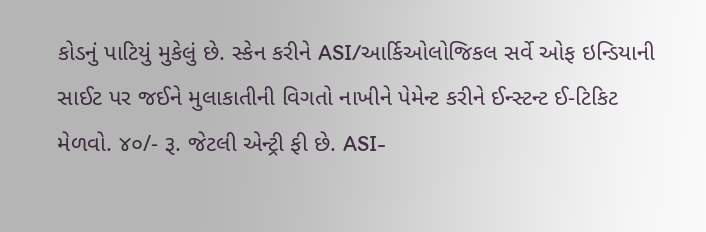કોડનું પાટિયું મુકેલું છે. સ્કેન કરીને ASI/આર્કિઓલોજિકલ સર્વે ઓફ ઇન્ડિયાની સાઈટ પર જઈને મુલાકાતીની વિગતો નાખીને પેમેન્ટ કરીને ઈન્સ્ટન્ટ ઈ-ટિકિટ મેળવો. ૪૦/- રૂ. જેટલી એન્ટ્રી ફી છે. ASI-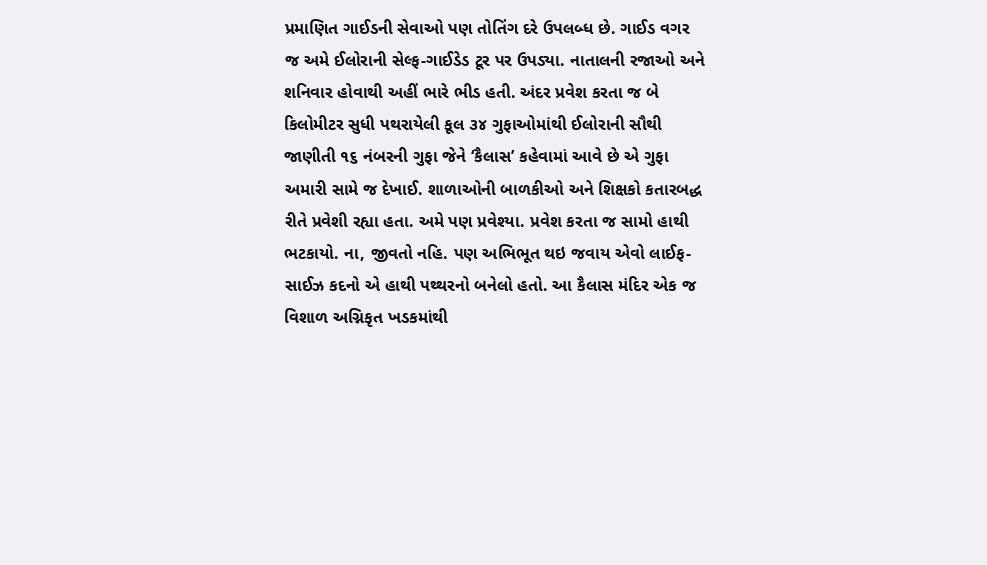પ્રમાણિત ગાઈડની સેવાઓ પણ તોતિંગ દરે ઉપલબ્ધ છે. ગાઈડ વગર જ અમે ઈલોરાની સેલ્ફ-ગાઈડેડ ટૂર પર ઉપડ્યા. નાતાલની રજાઓ અને શનિવાર હોવાથી અહીં ભારે ભીડ હતી. અંદર પ્રવેશ કરતા જ બે કિલોમીટર સુધી પથરાયેલી કૂલ ૩૪ ગુફાઓમાંથી ઈલોરાની સૌથી જાણીતી ૧૬ નંબરની ગુફા જેને ‘કૈલાસ’ કહેવામાં આવે છે એ ગુફા અમારી સામે જ દેખાઈ. શાળાઓની બાળકીઓ અને શિક્ષકો કતારબદ્ધ રીતે પ્રવેશી રહ્યા હતા. અમે પણ પ્રવેશ્યા. પ્રવેશ કરતા જ સામો હાથી ભટકાયો. ના, જીવતો નહિ. પણ અભિભૂત થઇ જવાય એવો લાઈફ-સાઈઝ કદનો એ હાથી પથ્થરનો બનેલો હતો. આ કૈલાસ મંદિર એક જ વિશાળ અગ્નિકૃત ખડકમાંથી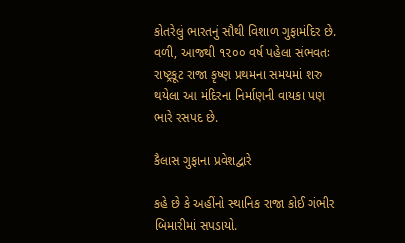કોતરેલું ભારતનું સૌથી વિશાળ ગુફામંદિર છે. વળી, આજથી ૧૨૦૦ વર્ષ પહેલા સંભવતઃ રાષ્ટ્રકૂટ રાજા કૃષ્ણ પ્રથમના સમયમાં શરુ થયેલા આ મંદિરના નિર્માણની વાયકા પણ ભારે રસપદ છે.

કૈલાસ ગુફાના પ્રવેશદ્વારે

કહે છે કે અહીંનો સ્થાનિક રાજા કોઈ ગંભીર બિમારીમાં સપડાયો.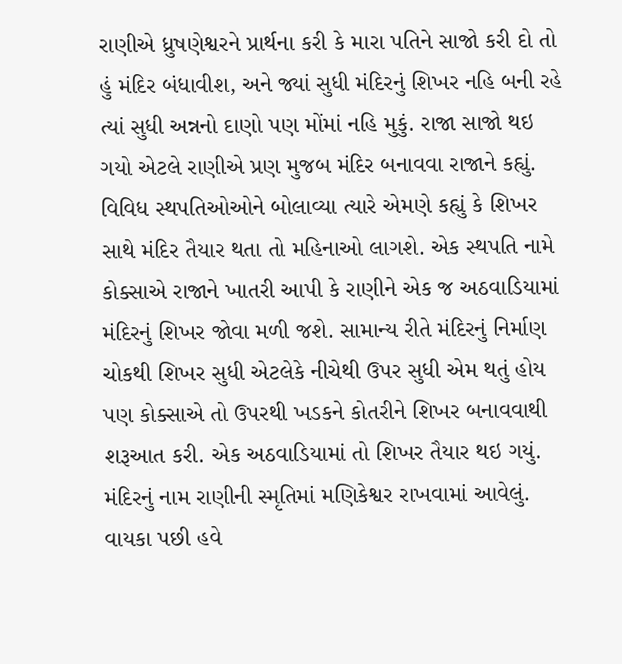રાણીએ ધ્રુષણેશ્વરને પ્રાર્થના કરી કે મારા પતિને સાજો કરી દો તો હું મંદિર બંધાવીશ, અને જ્યાં સુધી મંદિરનું શિખર નહિ બની રહે ત્યાં સુધી અન્નનો દાણો પણ મોંમાં નહિ મુકું. રાજા સાજો થઇ ગયો એટલે રાણીએ પ્રણ મુજબ મંદિર બનાવવા રાજાને કહ્યું. વિવિધ સ્થપતિઓઓને બોલાવ્યા ત્યારે એમણે કહ્યું કે શિખર સાથે મંદિર તૈયાર થતા તો મહિનાઓ લાગશે. એક સ્થપતિ નામે કોક્સાએ રાજાને ખાતરી આપી કે રાણીને એક જ અઠવાડિયામાં મંદિરનું શિખર જોવા મળી જશે. સામાન્ય રીતે મંદિરનું નિર્માણ ચોકથી શિખર સુધી એટલેકે નીચેથી ઉપર સુધી એમ થતું હોય પણ કોક્સાએ તો ઉપરથી ખડકને કોતરીને શિખર બનાવવાથી શરૂઆત કરી. એક અઠવાડિયામાં તો શિખર તૈયાર થઇ ગયું. મંદિરનું નામ રાણીની સ્મૃતિમાં મણિકેશ્વર રાખવામાં આવેલું. વાયકા પછી હવે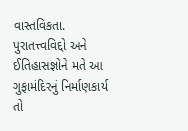વાસ્તવિકતા. પુરાતત્ત્વવિદ્દો અને ઈતિહાસજ્ઞોને મતે આ ગુફામંદિરનું નિર્માણકાર્ય તો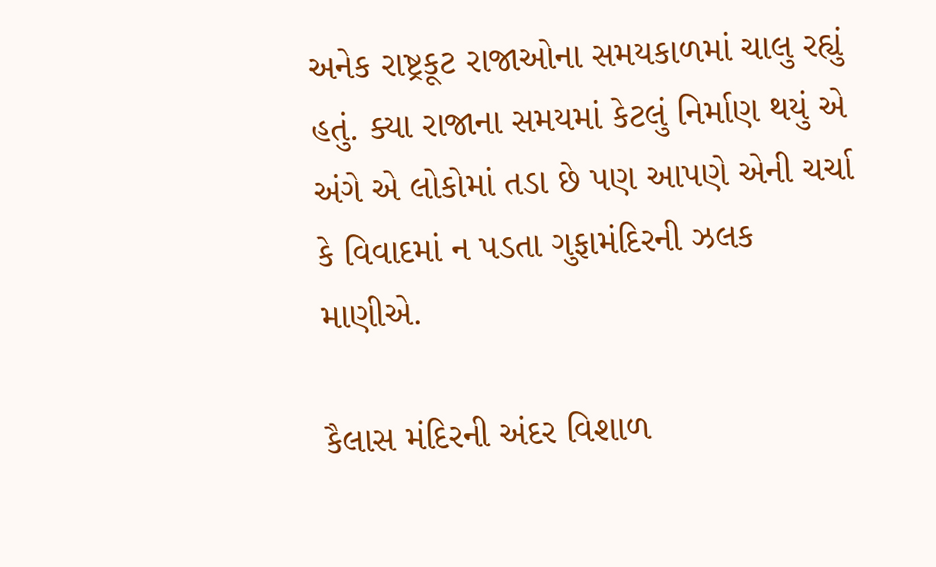અનેક રાષ્ટ્રકૂટ રાજાઓના સમયકાળમાં ચાલુ રહ્યું હતું. ક્યા રાજાના સમયમાં કેટલું નિર્માણ થયું એ અંગે એ લોકોમાં તડા છે પણ આપણે એની ચર્ચા કે વિવાદમાં ન પડતા ગુફામંદિરની ઝલક માણીએ.

કૈલાસ મંદિરની અંદર વિશાળ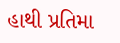હાથી પ્રતિમા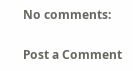No comments:

Post a Comment